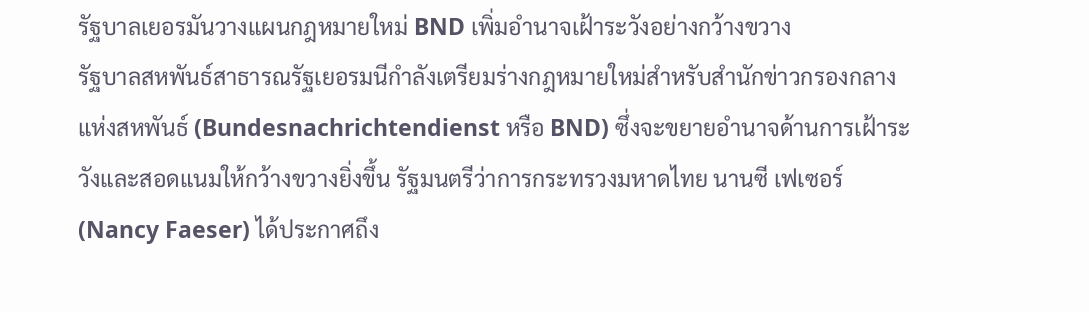รัฐบาลเยอรมันวางแผนกฎหมายใหม่ BND เพิ่มอำนาจเฝ้าระวังอย่างกว้างขวาง
รัฐบาลสหพันธ์สาธารณรัฐเยอรมนีกำลังเตรียมร่างกฎหมายใหม่สำหรับสำนักข่าวกรองกลางแห่งสหพันธ์ (Bundesnachrichtendienst หรือ BND) ซึ่งจะขยายอำนาจด้านการเฝ้าระวังและสอดแนมให้กว้างขวางยิ่งขึ้น รัฐมนตรีว่าการกระทรวงมหาดไทย นานซี เฟเซอร์ (Nancy Faeser) ได้ประกาศถึง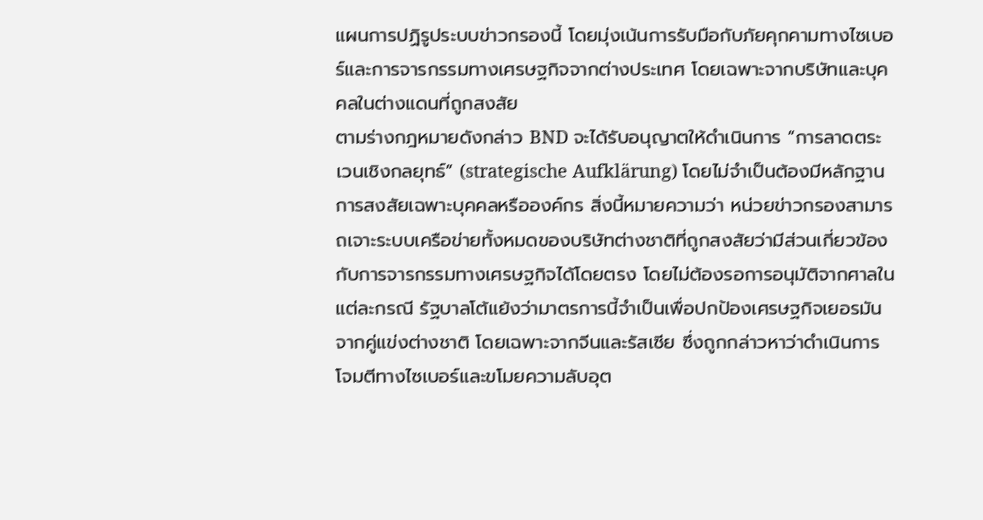แผนการปฏิรูประบบข่าวกรองนี้ โดยมุ่งเน้นการรับมือกับภัยคุกคามทางไซเบอร์และการจารกรรมทางเศรษฐกิจจากต่างประเทศ โดยเฉพาะจากบริษัทและบุคคลในต่างแดนที่ถูกสงสัย
ตามร่างกฎหมายดังกล่าว BND จะได้รับอนุญาตให้ดำเนินการ “การลาดตระเวนเชิงกลยุทธ์” (strategische Aufklärung) โดยไม่จำเป็นต้องมีหลักฐานการสงสัยเฉพาะบุคคลหรือองค์กร สิ่งนี้หมายความว่า หน่วยข่าวกรองสามารถเจาะระบบเครือข่ายทั้งหมดของบริษัทต่างชาติที่ถูกสงสัยว่ามีส่วนเกี่ยวข้องกับการจารกรรมทางเศรษฐกิจได้โดยตรง โดยไม่ต้องรอการอนุมัติจากศาลในแต่ละกรณี รัฐบาลโต้แย้งว่ามาตรการนี้จำเป็นเพื่อปกป้องเศรษฐกิจเยอรมันจากคู่แข่งต่างชาติ โดยเฉพาะจากจีนและรัสเซีย ซึ่งถูกกล่าวหาว่าดำเนินการโจมตีทางไซเบอร์และขโมยความลับอุต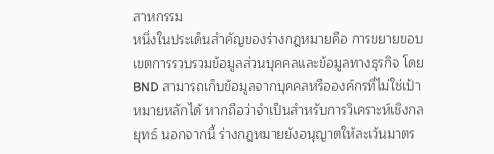สาหกรรม
หนึ่งในประเด็นสำคัญของร่างกฎหมายคือ การขยายขอบเขตการรวบรวมข้อมูลส่วนบุคคลและข้อมูลทางธุรกิจ โดย BND สามารถเก็บข้อมูลจากบุคคลหรือองค์กรที่ไม่ใช่เป้าหมายหลักได้ หากถือว่าจำเป็นสำหรับการวิเคราะห์เชิงกลยุทธ์ นอกจากนี้ ร่างกฎหมายยังอนุญาตให้ละเว้นมาตร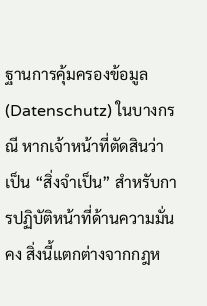ฐานการคุ้มครองข้อมูล (Datenschutz) ในบางกรณี หากเจ้าหน้าที่ตัดสินว่าเป็น “สิ่งจำเป็น” สำหรับการปฏิบัติหน้าที่ด้านความมั่นคง สิ่งนี้แตกต่างจากกฎห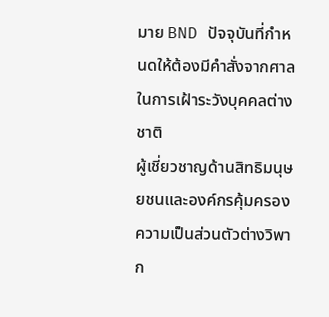มาย BND ปัจจุบันที่กำหนดให้ต้องมีคำสั่งจากศาลในการเฝ้าระวังบุคคลต่างชาติ
ผู้เชี่ยวชาญด้านสิทธิมนุษยชนและองค์กรคุ้มครองความเป็นส่วนตัวต่างวิพาก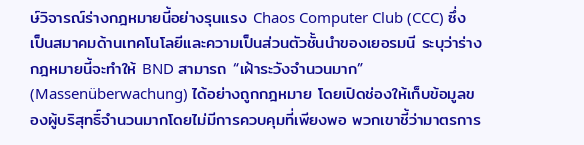ษ์วิจารณ์ร่างกฎหมายนี้อย่างรุนแรง Chaos Computer Club (CCC) ซึ่งเป็นสมาคมด้านเทคโนโลยีและความเป็นส่วนตัวชั้นนำของเยอรมนี ระบุว่าร่างกฎหมายนี้จะทำให้ BND สามารถ “เฝ้าระวังจำนวนมาก” (Massenüberwachung) ได้อย่างถูกกฎหมาย โดยเปิดช่องให้เก็บข้อมูลของผู้บริสุทธิ์จำนวนมากโดยไม่มีการควบคุมที่เพียงพอ พวกเขาชี้ว่ามาตรการ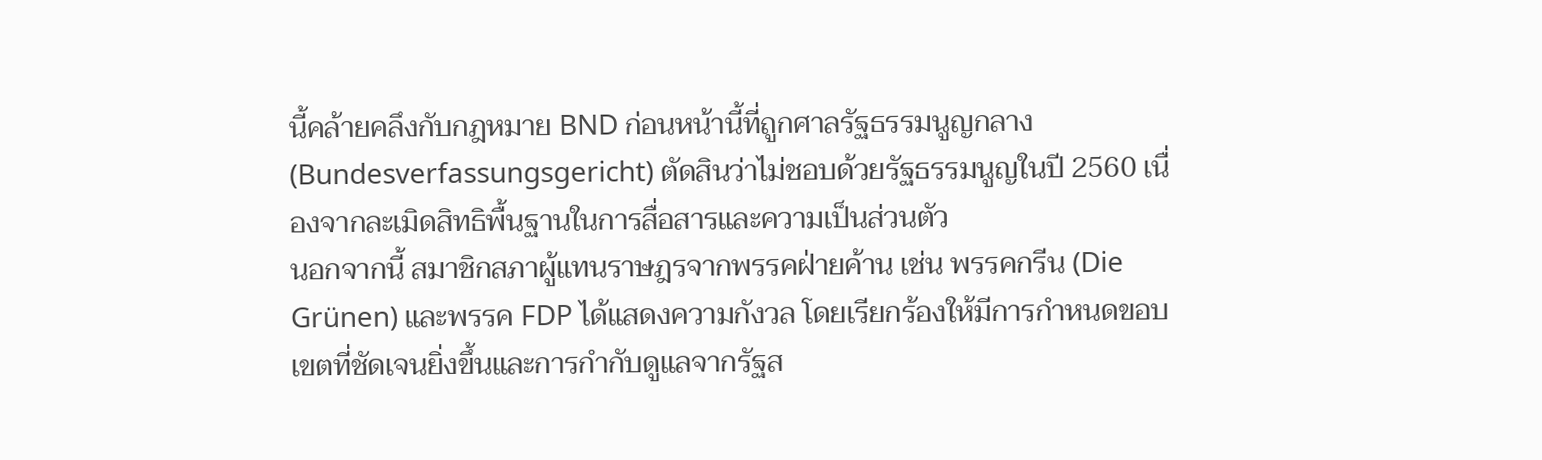นี้คล้ายคลึงกับกฎหมาย BND ก่อนหน้านี้ที่ถูกศาลรัฐธรรมนูญกลาง (Bundesverfassungsgericht) ตัดสินว่าไม่ชอบด้วยรัฐธรรมนูญในปี 2560 เนื่องจากละเมิดสิทธิพื้นฐานในการสื่อสารและความเป็นส่วนตัว
นอกจากนี้ สมาชิกสภาผู้แทนราษฎรจากพรรคฝ่ายค้าน เช่น พรรคกรีน (Die Grünen) และพรรค FDP ได้แสดงความกังวล โดยเรียกร้องให้มีการกำหนดขอบเขตที่ชัดเจนยิ่งขึ้นและการกำกับดูแลจากรัฐส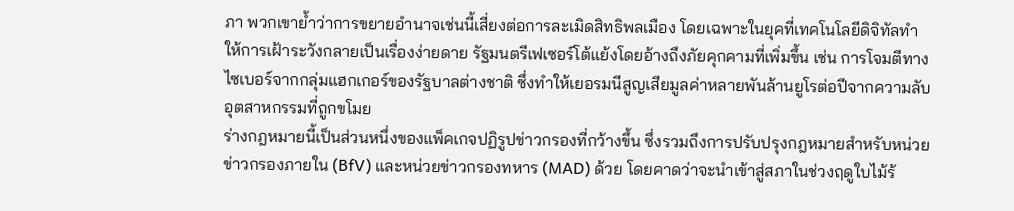ภา พวกเขาย้ำว่าการขยายอำนาจเช่นนี้เสี่ยงต่อการละเมิดสิทธิพลเมือง โดยเฉพาะในยุคที่เทคโนโลยีดิจิทัลทำให้การเฝ้าระวังกลายเป็นเรื่องง่ายดาย รัฐมนตรีเฟเซอร์โต้แย้งโดยอ้างถึงภัยคุกคามที่เพิ่มขึ้น เช่น การโจมตีทางไซเบอร์จากกลุ่มแฮกเกอร์ของรัฐบาลต่างชาติ ซึ่งทำให้เยอรมนีสูญเสียมูลค่าหลายพันล้านยูโรต่อปีจากความลับอุตสาหกรรมที่ถูกขโมย
ร่างกฎหมายนี้เป็นส่วนหนึ่งของแพ็คเกจปฏิรูปข่าวกรองที่กว้างขึ้น ซึ่งรวมถึงการปรับปรุงกฎหมายสำหรับหน่วยข่าวกรองภายใน (BfV) และหน่วยข่าวกรองทหาร (MAD) ด้วย โดยคาดว่าจะนำเข้าสู่สภาในช่วงฤดูใบไม้ร้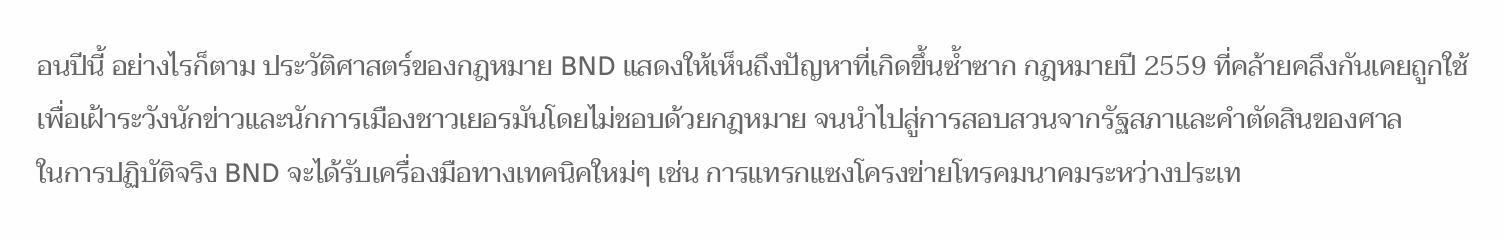อนปีนี้ อย่างไรก็ตาม ประวัติศาสตร์ของกฎหมาย BND แสดงให้เห็นถึงปัญหาที่เกิดขึ้นซ้ำซาก กฎหมายปี 2559 ที่คล้ายคลึงกันเคยถูกใช้เพื่อเฝ้าระวังนักข่าวและนักการเมืองชาวเยอรมันโดยไม่ชอบด้วยกฎหมาย จนนำไปสู่การสอบสวนจากรัฐสภาและคำตัดสินของศาล
ในการปฏิบัติจริง BND จะได้รับเครื่องมือทางเทคนิคใหม่ๆ เช่น การแทรกแซงโครงข่ายโทรคมนาคมระหว่างประเท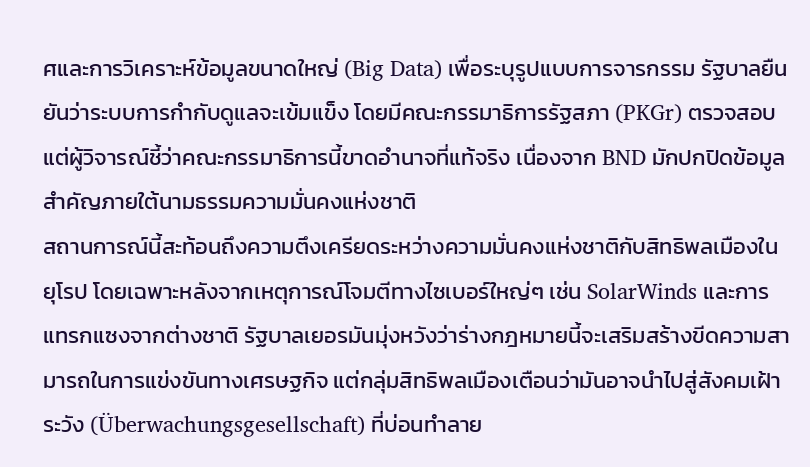ศและการวิเคราะห์ข้อมูลขนาดใหญ่ (Big Data) เพื่อระบุรูปแบบการจารกรรม รัฐบาลยืนยันว่าระบบการกำกับดูแลจะเข้มแข็ง โดยมีคณะกรรมาธิการรัฐสภา (PKGr) ตรวจสอบ แต่ผู้วิจารณ์ชี้ว่าคณะกรรมาธิการนี้ขาดอำนาจที่แท้จริง เนื่องจาก BND มักปกปิดข้อมูลสำคัญภายใต้นามธรรมความมั่นคงแห่งชาติ
สถานการณ์นี้สะท้อนถึงความตึงเครียดระหว่างความมั่นคงแห่งชาติกับสิทธิพลเมืองในยุโรป โดยเฉพาะหลังจากเหตุการณ์โจมตีทางไซเบอร์ใหญ่ๆ เช่น SolarWinds และการแทรกแซงจากต่างชาติ รัฐบาลเยอรมันมุ่งหวังว่าร่างกฎหมายนี้จะเสริมสร้างขีดความสามารถในการแข่งขันทางเศรษฐกิจ แต่กลุ่มสิทธิพลเมืองเตือนว่ามันอาจนำไปสู่สังคมเฝ้าระวัง (Überwachungsgesellschaft) ที่บ่อนทำลาย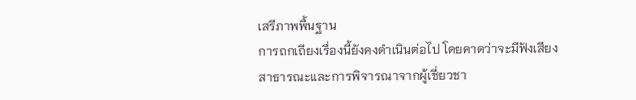เสรีภาพพื้นฐาน
การถกเถียงเรื่องนี้ยังคงดำเนินต่อไป โดยคาดว่าจะมีฟังเสียงสาธารณะและการพิจารณาจากผู้เชี่ยวชา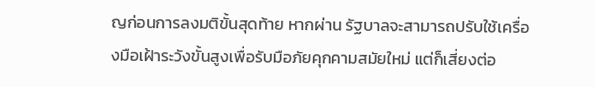ญก่อนการลงมติขั้นสุดท้าย หากผ่าน รัฐบาลจะสามารถปรับใช้เครื่องมือเฝ้าระวังขั้นสูงเพื่อรับมือภัยคุกคามสมัยใหม่ แต่ก็เสี่ยงต่อ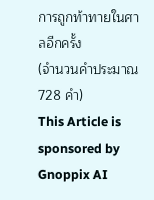การถูกท้าทายในศาลอีกครั้ง
(จำนวนคำประมาณ 728 คำ)
This Article is sponsored by Gnoppix AI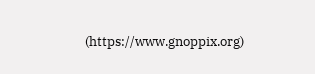(https://www.gnoppix.org)